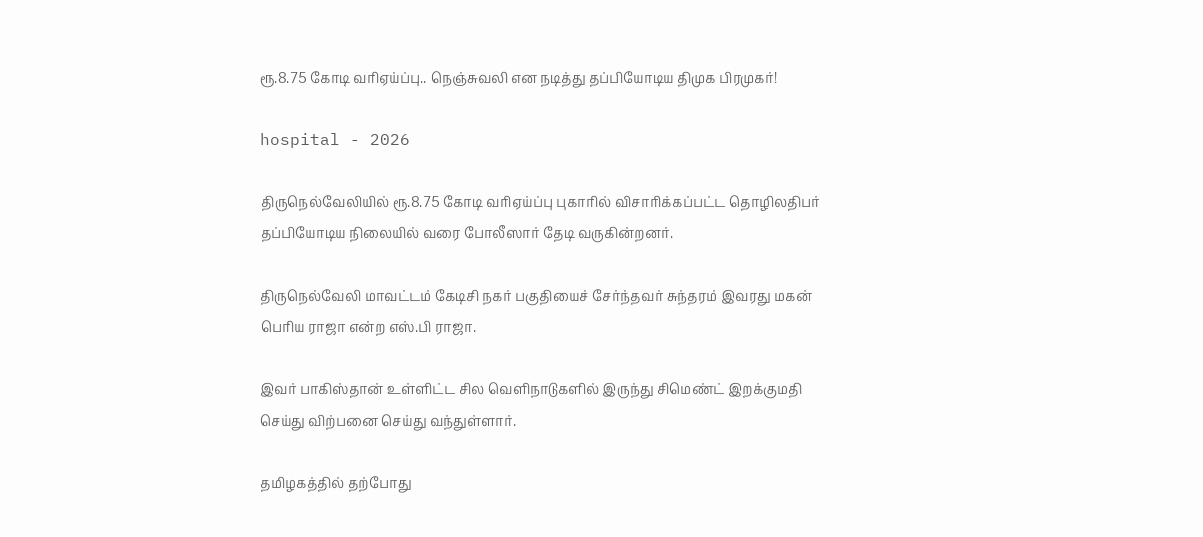ரூ.8.75 கோடி வரிஏய்ப்பு.. நெஞ்சுவலி என நடித்து தப்பியோடிய திமுக பிரமுகர்!

hospital - 2026

திருநெல்வேலியில் ரூ.8.75 கோடி வரிஏய்ப்பு புகாரில் விசாரிக்கப்பட்ட தொழிலதிபர் தப்பியோடிய நிலையில் வரை போலீஸார் தேடி வருகின்றனர்.

திருநெல்வேலி மாவட்டம் கேடிசி நகர் பகுதியைச் சேர்ந்தவர் சுந்தரம் இவரது மகன் பெரிய ராஜா என்ற எஸ்.பி ராஜா.

இவர் பாகிஸ்தான் உள்ளிட்ட சில வெளிநாடுகளில் இருந்து சிமெண்ட் இறக்குமதி செய்து விற்பனை செய்து வந்துள்ளார்.

தமிழகத்தில் தற்போது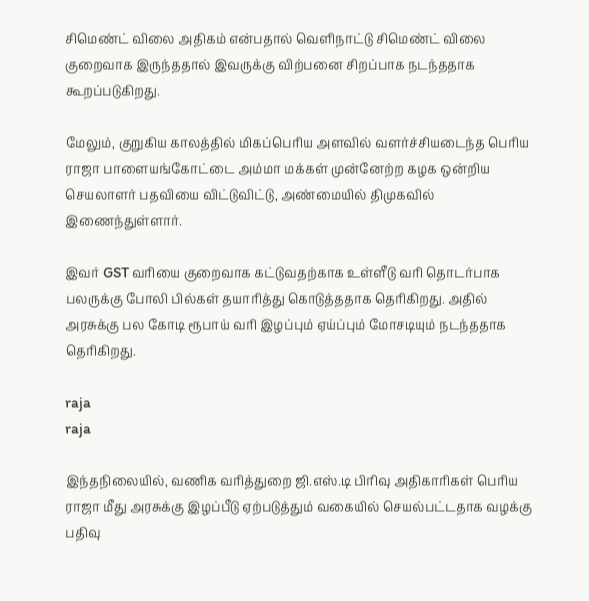சிமெண்ட் விலை அதிகம் என்பதால் வெளிநாட்டு சிமெண்ட் விலை குறைவாக இருந்ததால் இவருக்கு விற்பனை சிறப்பாக நடந்ததாக கூறப்படுகிறது.

மேலும், குறுகிய காலத்தில் மிகப்பெரிய அளவில் வளர்ச்சியடைந்த பெரிய ராஜா பாளையங்கோட்டை அம்மா மக்கள் முன்னேற்ற கழக ஒன்றிய செயலாளர் பதவியை விட்டுவிட்டு, அண்மையில் திமுகவில் இணைந்துள்ளார்.

இவர் GST வரியை குறைவாக கட்டுவதற்காக உள்ளீடு வரி தொடர்பாக பலருக்கு போலி பில்கள் தயாரித்து கொடுத்ததாக தெரிகிறது. அதில் அரசுக்கு பல கோடி ரூபாய் வரி இழப்பும் ஏய்ப்பும் மோசடியும் நடந்ததாக தெரிகிறது.

raja
raja

இந்தநிலையில், வணிக வரித்துறை ஜி.எஸ்.டி பிரிவு அதிகாரிகள் பெரிய ராஜா மீது அரசுக்கு இழப்பீடு ஏற்படுத்தும் வகையில் செயல்பட்டதாக வழக்கு பதிவு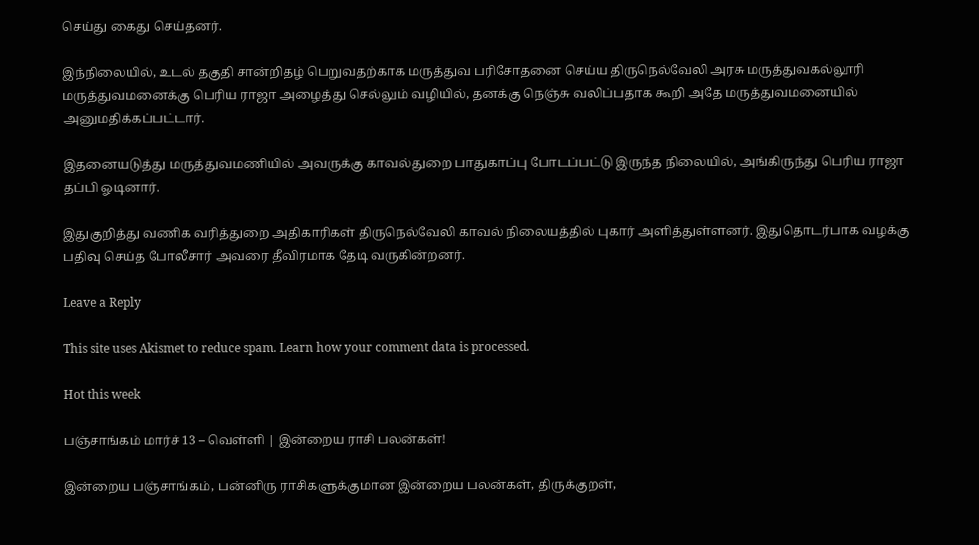செய்து கைது செய்தனர்.

இந்நிலையில், உடல் தகுதி சான்றிதழ் பெறுவதற்காக மருத்துவ பரிசோதனை செய்ய திருநெல்வேலி அரசு மருத்துவகல்லூரி மருத்துவமனைக்கு பெரிய ராஜா அழைத்து செல்லும் வழியில், தனக்கு நெஞ்சு வலிப்பதாக கூறி அதே மருத்துவமனையில் அனுமதிக்கப்பட்டார்.

இதனையடுத்து மருத்துவமணியில் அவருக்கு காவல்துறை பாதுகாப்பு போடப்பட்டு இருந்த நிலையில், அங்கிருந்து பெரிய ராஜா தப்பி ஓடினார்.

இதுகுறித்து வணிக வரித்துறை அதிகாரிகள் திருநெல்வேலி காவல் நிலையத்தில் புகார் அளித்துள்ளனர். இதுதொடர்பாக வழக்கு பதிவு செய்த போலீசார் அவரை தீவிரமாக தேடி வருகின்றனர்.

Leave a Reply

This site uses Akismet to reduce spam. Learn how your comment data is processed.

Hot this week

பஞ்சாங்கம் மார்ச் 13 – வெள்ளி | இன்றைய ராசி பலன்கள்!

இன்றைய பஞ்சாங்கம், பன்னிரு ராசிகளுக்குமான இன்றைய பலன்கள், திருக்குறள்,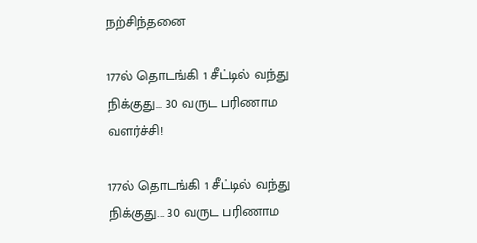நற்சிந்தனை

177ல் தொடங்கி 1 சீட்டில் வந்து நிக்குது… 30 வருட பரிணாம வளர்ச்சி!

177ல் தொடங்கி 1 சீட்டில் வந்து நிக்குது... 30 வருட பரிணாம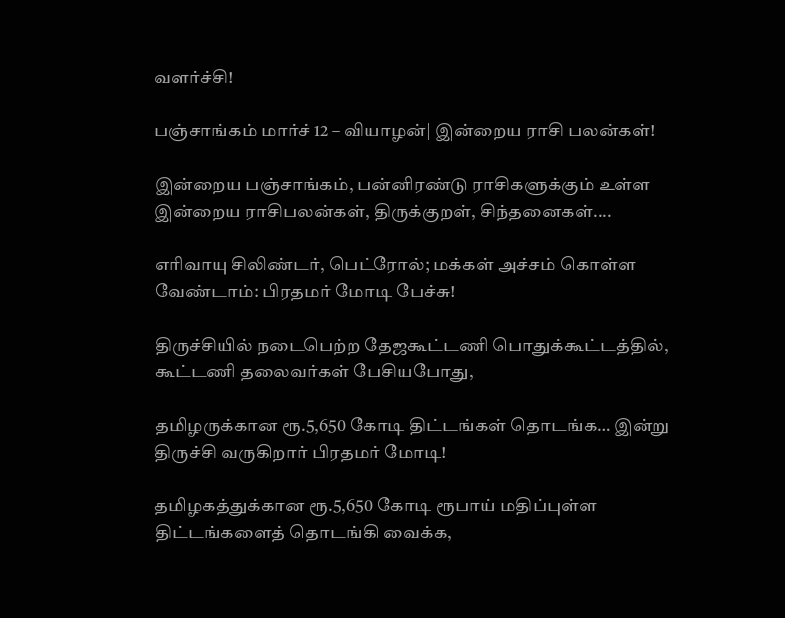வளர்ச்சி!

பஞ்சாங்கம் மார்ச் 12 – வியாழன்| இன்றைய ராசி பலன்கள்!

இன்றைய பஞ்சாங்கம், பன்னிரண்டு ராசிகளுக்கும் உள்ள இன்றைய ராசிபலன்கள், திருக்குறள், சிந்தனைகள்....

எரிவாயு சிலிண்டர், பெட்ரோல்; மக்கள் அச்சம் கொள்ள வேண்டாம்: பிரதமர் மோடி பேச்சு!

திருச்சியில் நடைபெற்ற தேஜகூட்டணி பொதுக்கூட்டத்தில், கூட்டணி தலைவர்கள் பேசியபோது,

தமிழருக்கான ரூ.5,650 கோடி திட்டங்கள் தொடங்க… இன்று திருச்சி வருகிறார் பிரதமர் மோடி!

தமிழகத்துக்கான ரூ.5,650 கோடி ரூபாய் மதிப்புள்ள திட்டங்களைத் தொடங்கி வைக்க,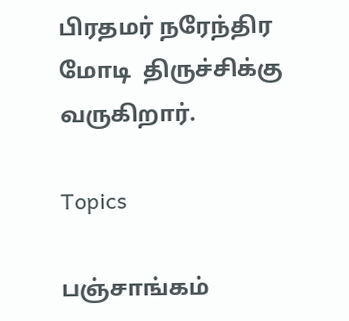பிரதமர் நரேந்திர மோடி  திருச்சிக்கு வருகிறார்.

Topics

பஞ்சாங்கம்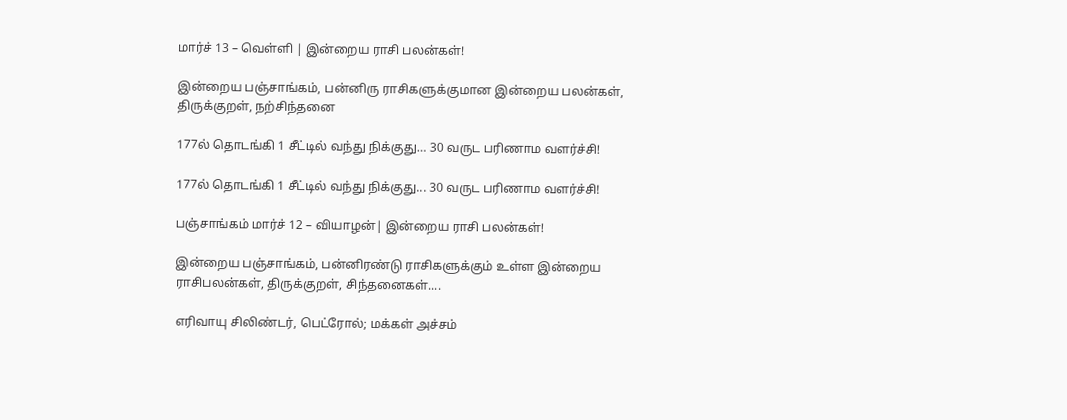மார்ச் 13 – வெள்ளி | இன்றைய ராசி பலன்கள்!

இன்றைய பஞ்சாங்கம், பன்னிரு ராசிகளுக்குமான இன்றைய பலன்கள், திருக்குறள், நற்சிந்தனை

177ல் தொடங்கி 1 சீட்டில் வந்து நிக்குது… 30 வருட பரிணாம வளர்ச்சி!

177ல் தொடங்கி 1 சீட்டில் வந்து நிக்குது... 30 வருட பரிணாம வளர்ச்சி!

பஞ்சாங்கம் மார்ச் 12 – வியாழன்| இன்றைய ராசி பலன்கள்!

இன்றைய பஞ்சாங்கம், பன்னிரண்டு ராசிகளுக்கும் உள்ள இன்றைய ராசிபலன்கள், திருக்குறள், சிந்தனைகள்....

எரிவாயு சிலிண்டர், பெட்ரோல்; மக்கள் அச்சம்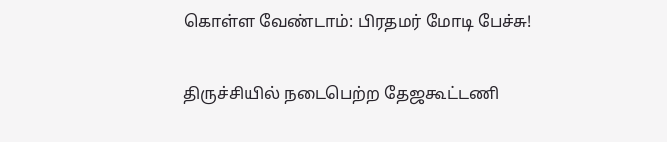கொள்ள வேண்டாம்: பிரதமர் மோடி பேச்சு!

திருச்சியில் நடைபெற்ற தேஜகூட்டணி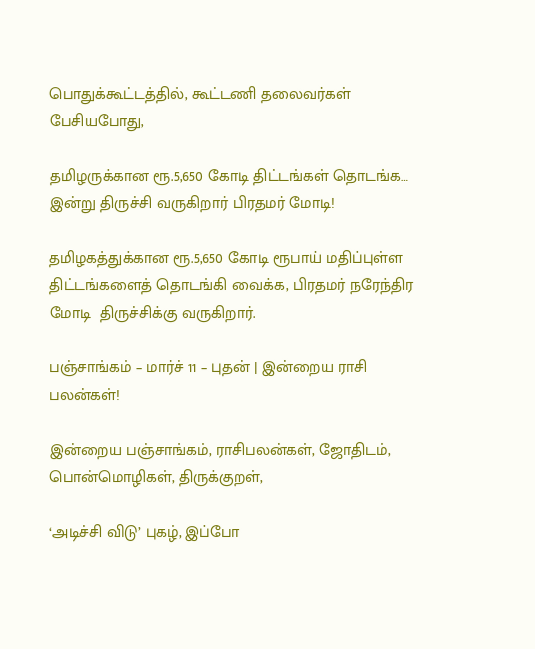பொதுக்கூட்டத்தில், கூட்டணி தலைவர்கள் பேசியபோது,

தமிழருக்கான ரூ.5,650 கோடி திட்டங்கள் தொடங்க… இன்று திருச்சி வருகிறார் பிரதமர் மோடி!

தமிழகத்துக்கான ரூ.5,650 கோடி ரூபாய் மதிப்புள்ள திட்டங்களைத் தொடங்கி வைக்க, பிரதமர் நரேந்திர மோடி  திருச்சிக்கு வருகிறார்.

பஞ்சாங்கம் – மார்ச் 11 – புதன் | இன்றைய ராசி பலன்கள்!

இன்றைய பஞ்சாங்கம், ராசிபலன்கள், ஜோதிடம், பொன்மொழிகள், திருக்குறள்,

‘அடிச்சி விடு’ புகழ், இப்போ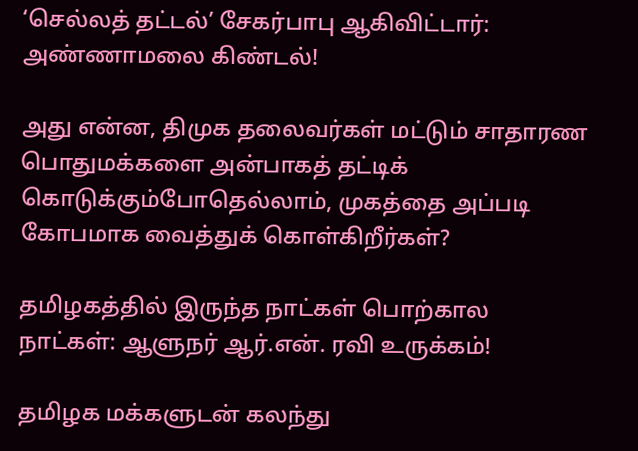‘செல்லத் தட்டல்’ சேகர்பாபு ஆகிவிட்டார்: அண்ணாமலை கிண்டல்!

அது என்ன, திமுக தலைவர்கள் மட்டும் சாதாரண பொதுமக்களை அன்பாகத் தட்டிக் கொடுக்கும்போதெல்லாம், முகத்தை அப்படி கோபமாக வைத்துக் கொள்கிறீர்கள்?

தமிழகத்தில் இருந்த நாட்கள் பொற்கால நாட்கள்: ஆளுநர் ஆர்.என். ரவி உருக்கம்!

தமிழக மக்களுடன் கலந்து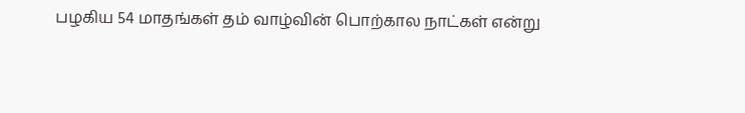பழகிய 54 மாதங்கள் தம் வாழ்வின் பொற்கால நாட்கள் என்று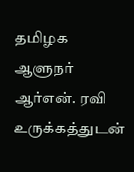தமிழக ஆளுநர் ஆர்என். ரவி உருக்கத்துடன்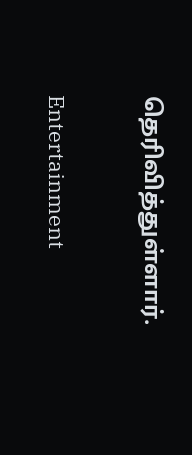தெரிவித்துள்ளார்.

Entertainment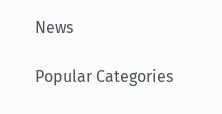News

Popular Categories